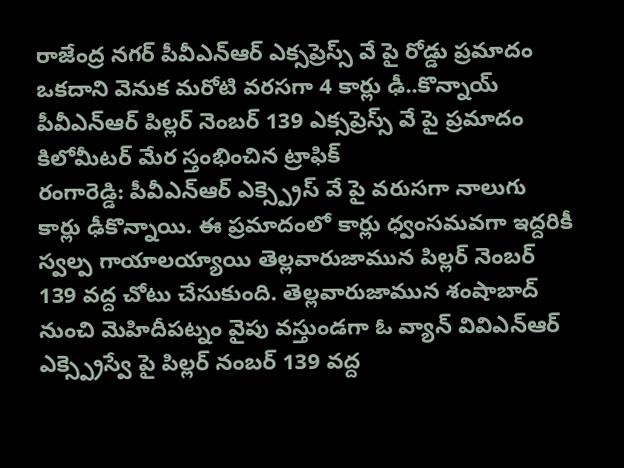రాజేంద్ర నగర్ పీవీఎన్ఆర్ ఎక్సప్రెస్స్ వే పై రోడ్డు ప్రమాదం
ఒకదాని వెనుక మరోటి వరసగా 4 కార్లు ఢీ..కొన్నాయ్
పీవీఎన్ఆర్ పిల్లర్ నెంబర్ 139 ఎక్సప్రెస్స్ వే పై ప్రమాదం
కిలోమీటర్ మేర స్తంభించిన ట్రాఫిక్
రంగారెడ్డి: పీవీఎన్ఆర్ ఎక్స్ప్రెస్ వే పై వరుసగా నాలుగు కార్లు ఢీకొన్నాయి. ఈ ప్రమాదంలో కార్లు ధ్వంసమవగా ఇద్దరికీ స్వల్ప గాయాలయ్యాయి తెల్లవారుజామున పిల్లర్ నెంబర్ 139 వద్ద చోటు చేసుకుంది. తెల్లవారుజామున శంషాబాద్ నుంచి మెహిదీపట్నం వైపు వస్తుండగా ఓ వ్యాన్ వివిఎన్ఆర్ ఎక్స్ప్రెస్వే పై పిల్లర్ నంబర్ 139 వద్ద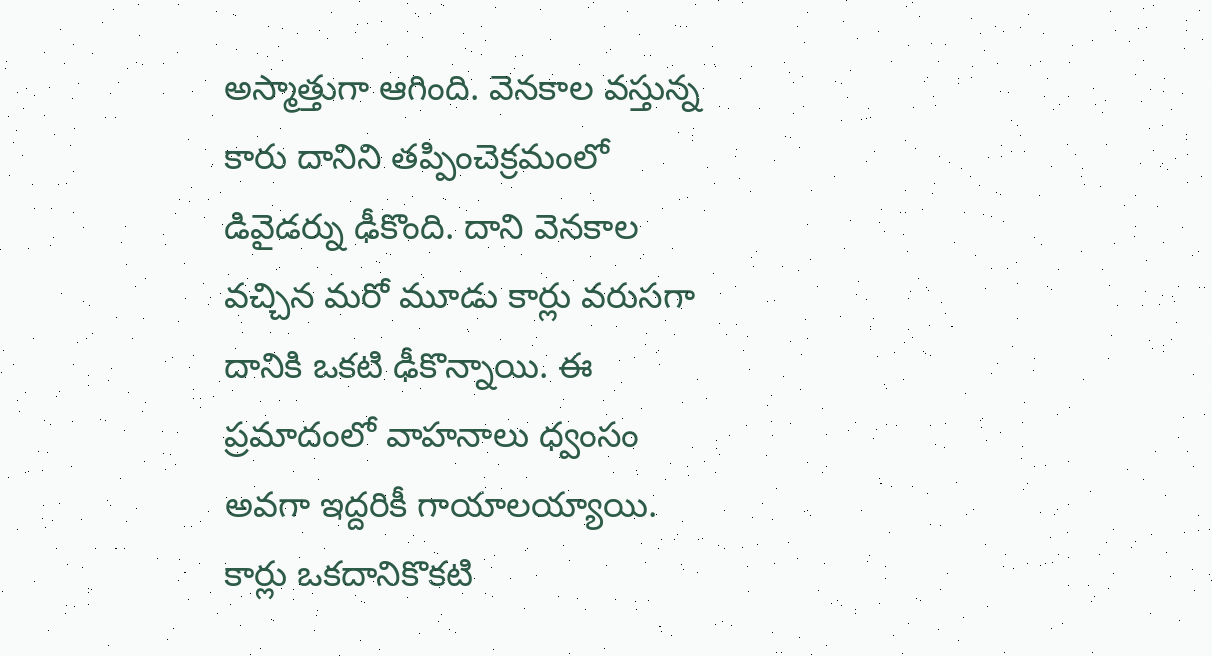అస్మాత్తుగా ఆగింది. వెనకాల వస్తున్న కారు దానిని తప్పించెక్రమంలో డివైడర్ను ఢీకొంది. దాని వెనకాల వచ్చిన మరో మూడు కార్లు వరుసగా దానికి ఒకటి ఢీకొన్నాయి. ఈ ప్రమాదంలో వాహనాలు ధ్వంసం అవగా ఇద్దరికీ గాయాలయ్యాయి. కార్లు ఒకదానికొకటి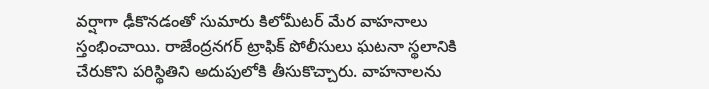వర్షాగా ఢీకొనడంతో సుమారు కిలోమీటర్ మేర వాహనాలు స్తంభించాయి. రాజేంద్రనగర్ ట్రాఫిక్ పోలీసులు ఘటనా స్థలానికి చేరుకొని పరిస్థితిని అదుపులోకి తీసుకొచ్చారు. వాహనాలను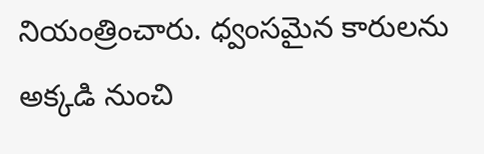నియంత్రించారు. ధ్వంసమైన కారులను అక్కడి నుంచి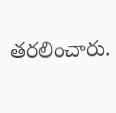తరలించారు.